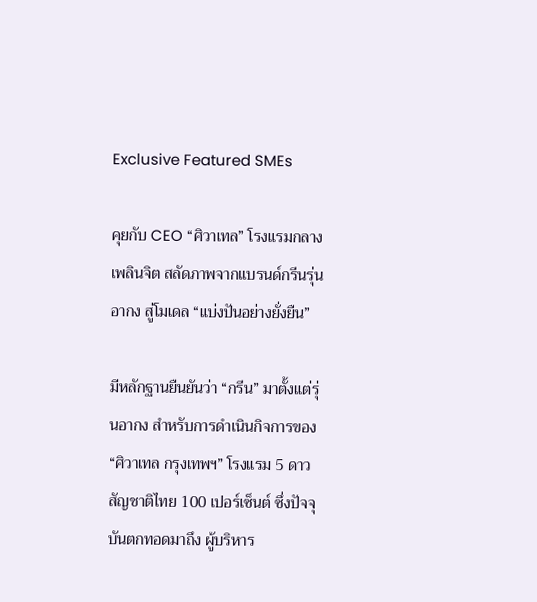Exclusive Featured SMEs

คุยกับ CEO “ศิวาเทล” โรงแรมกลางเพลินจิต สลัดภาพจากแบรนด์กรีนรุ่นอากง สู่โมเดล “แบ่งปันอย่างยั่งยืน”

มีหลักฐานยืนยันว่า “กรีน” มาตั้งแต่รุ่นอากง สำหรับการดำเนินกิจการของ “ศิวาเทล กรุงเทพฯ” โรงแรม 5 ดาว สัญชาติไทย 100 เปอร์เซ็นต์ ซึ่งปัจจุบันตกทอดมาถึง ผู้บริหาร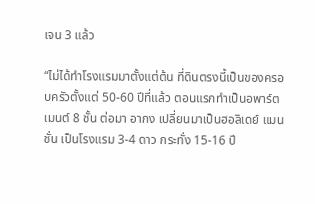เจน 3 แล้ว

“ไม่ได้ทำโรงแรมมาตั้งแต่ต้น ที่ดินตรงนี้เป็นของครอบครัวตั้งแต่ 50-60 ปีที่แล้ว ตอนแรกทำเป็นอพาร์ตเมนต์ 8 ชั้น ต่อมา อากง เปลี่ยนมาเป็นฮอลิเดย์ แมนชั่น เป็นโรงแรม 3-4 ดาว กระทั่ง 15-16 ปี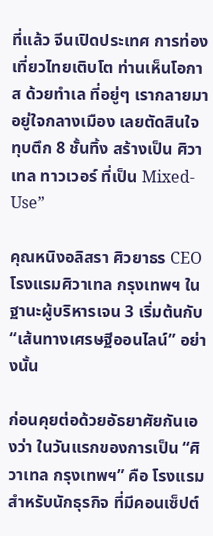ที่แล้ว จีนเปิดประเทศ การท่องเที่ยวไทยเติบโต ท่านเห็นโอกาส ด้วยทำเล ที่อยู่ๆ เรากลายมาอยู่ใจกลางเมือง เลยตัดสินใจทุบตึก 8 ชั้นทิ้ง สร้างเป็น ศิวาเทล ทาวเวอร์ ที่เป็น Mixed-Use”

คุณหนิงอลิสรา ศิวยาธร CEO โรงแรมศิวาเทล กรุงเทพฯ ในฐานะผู้บริหารเจน 3 เริ่มต้นกับ “เส้นทางเศรษฐีออนไลน์” อย่างนั้น

ก่อนคุยต่อด้วยอัธยาศัยกันเองว่า ในวันแรกของการเป็น “ศิวาเทล กรุงเทพฯ” คือ โรงแรมสำหรับนักธุรกิจ ที่มีคอนเซ็ปต์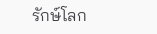รักษ์โลก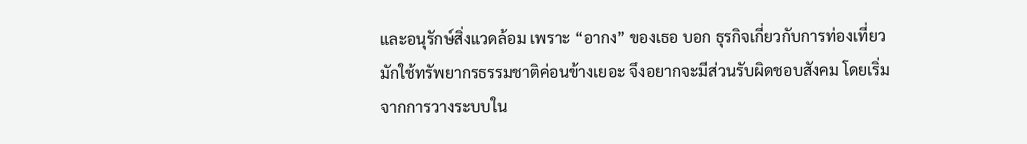และอนุรักษ์สิ่งแวดล้อม เพราะ “อากง” ของเธอ บอก ธุรกิจเกี่ยวกับการท่องเที่ยว มักใช้ทรัพยากรธรรมชาติค่อนข้างเยอะ จึงอยากจะมีส่วนรับผิดชอบสังคม โดยเริ่มจากการวางระบบใน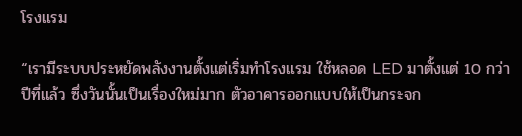โรงแรม

“เรามีระบบประหยัดพลังงานตั้งแต่เริ่มทำโรงแรม ใช้หลอด LED มาตั้งแต่ 10 กว่าปีที่แล้ว ซึ่งวันนั้นเป็นเรื่องใหม่มาก ตัวอาคารออกแบบให้เป็นกระจก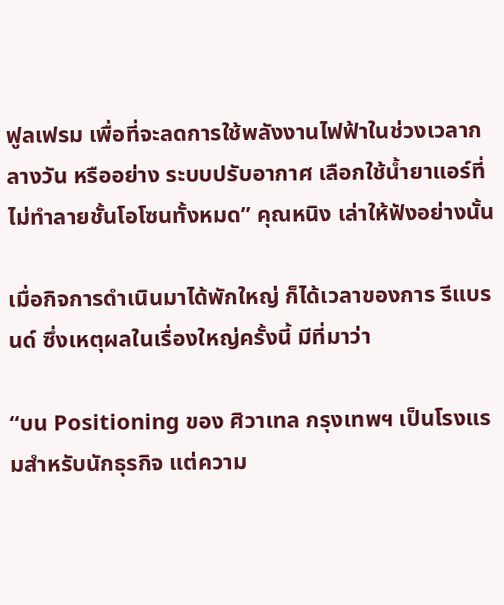ฟูลเฟรม เพื่อที่จะลดการใช้พลังงานไฟฟ้าในช่วงเวลากลางวัน หรืออย่าง ระบบปรับอากาศ เลือกใช้น้ำยาแอร์ที่ไม่ทำลายชั้นโอโซนทั้งหมด” คุณหนิง เล่าให้ฟังอย่างนั้น

เมื่อกิจการดำเนินมาได้พักใหญ่ ก็ได้เวลาของการ รีแบรนด์ ซึ่งเหตุผลในเรื่องใหญ่ครั้งนี้ มีที่มาว่า

“บน Positioning ของ ศิวาเทล กรุงเทพฯ เป็นโรงแรมสำหรับนักธุรกิจ แต่ความ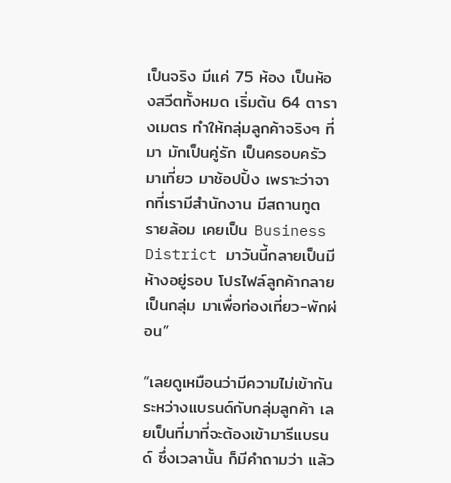เป็นจริง มีแค่ 75 ห้อง เป็นห้องสวีตทั้งหมด เริ่มต้น 64 ตารางเมตร ทำให้กลุ่มลูกค้าจริงๆ ที่มา มักเป็นคู่รัก เป็นครอบครัว มาเที่ยว มาช้อปปิ้ง เพราะว่าจากที่เรามีสำนักงาน มีสถานทูต รายล้อม เคยเป็น Business District มาวันนี้กลายเป็นมีห้างอยู่รอบ โปรไฟล์ลูกค้ากลายเป็นกลุ่ม มาเพื่อท่องเที่ยว-พักผ่อน”

“เลยดูเหมือนว่ามีความไม่เข้ากัน ระหว่างแบรนด์กับกลุ่มลูกค้า เลยเป็นที่มาที่จะต้องเข้ามารีแบรนด์ ซึ่งเวลานั้น ก็มีคำถามว่า แล้ว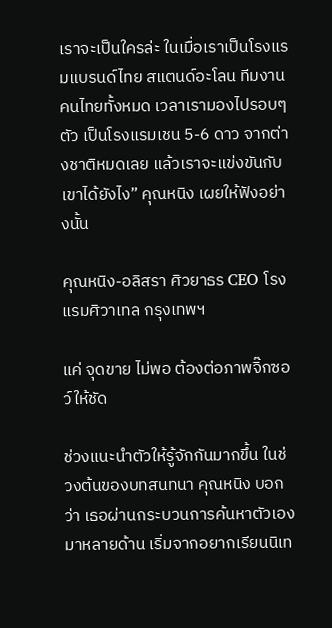เราจะเป็นใครล่ะ ในเมื่อเราเป็นโรงแรมแบรนด์ไทย สแตนด์อะโลน ทีมงานคนไทยทั้งหมด เวลาเรามองไปรอบๆ ตัว เป็นโรงแรมเชน 5-6 ดาว จากต่างชาติหมดเลย แล้วเราจะแข่งขันกับเขาได้ยังไง” คุณหนิง เผยให้ฟังอย่างนั้น

คุณหนิง-อลิสรา ศิวยาธร CEO โรงแรมศิวาเทล กรุงเทพฯ

แค่ จุดขาย ไม่พอ ต้องต่อภาพจิ๊กซอว์ให้ชัด

ช่วงแนะนำตัวให้รู้จักกันมากขึ้น ในช่วงต้นของบทสนทนา คุณหนิง บอกว่า เธอผ่านกระบวนการค้นหาตัวเองมาหลายด้าน เริ่มจากอยากเรียนนิเท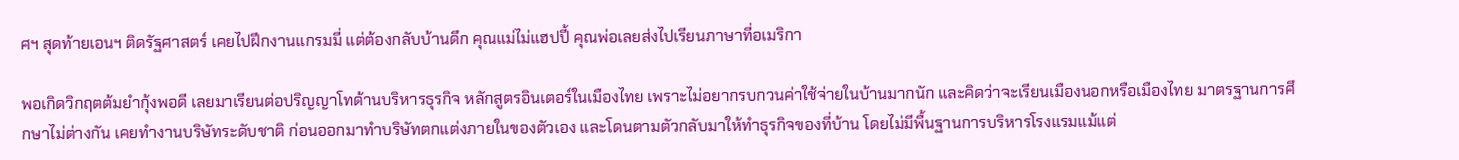ศฯ สุดท้ายเอนฯ ติดรัฐศาสตร์ เคยไปฝึกงานแกรมมี่ แต่ต้องกลับบ้านดึก คุณแม่ไม่แฮปปี้ คุณพ่อเลยส่งไปเรียนภาษาที่อเมริกา

พอเกิดวิกฤตต้มยำกุ้งพอดี เลยมาเรียนต่อปริญญาโทด้านบริหารธุรกิจ หลักสูตรอินเตอร์ในเมืองไทย เพราะไม่อยากรบกวนค่าใช้จ่ายในบ้านมากนัก และคิดว่าจะเรียนเมืองนอกหรือเมืองไทย มาตรฐานการศึกษาไม่ต่างกัน เคยทำงานบริษัทระดับชาติ ก่อนออกมาทำบริษัทตกแต่งภายในของตัวเอง และโดนตามตัวกลับมาให้ทำธุรกิจของที่บ้าน โดยไม่มีพื้นฐานการบริหารโรงแรมแม้แต่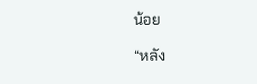น้อย

“หลัง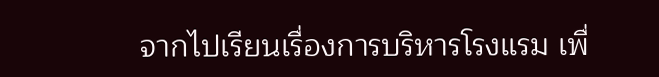จากไปเรียนเรื่องการบริหารโรงแรม เพื่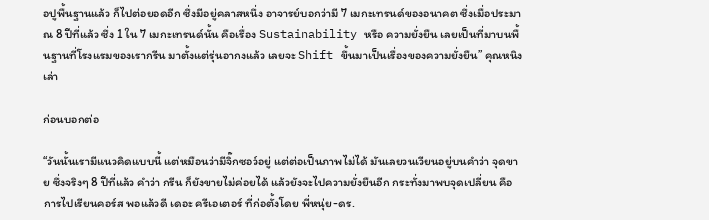อปูพื้นฐานแล้ว ก็ไปต่อยอดอีก ซึ่งมีอยู่คลาสหนึ่ง อาจารย์บอกว่ามี 7 เมกะเทรนด์ของอนาคต ซึ่งเมื่อประมาณ 8 ปีที่แล้ว ซึ่ง 1 ใน 7 เมกะเทรนด์นั้น คือเรื่อง Sustainability หรือ ความยั่งยืน เลยเป็นที่มาบนพื้นฐานที่โรงแรมของเรากรีน มาตั้งแต่รุ่นอากงแล้ว เลยจะ Shift ขึ้นมาเป็นเรื่องของความยั่งยืน” คุณหนิง เล่า

ก่อนบอกต่อ

“วันนั้นเรามีแนวคิดแบบนี้ แต่หมือนว่ามีจิ๊กซอว์อยู่ แต่ต่อเป็นภาพไม่ได้ มันเลยวนเวียนอยู่บนคำว่า จุดขาย ซึ่งจริงๆ 8 ปีที่แล้ว คำว่า กรีน ก็ยังขายไม่ค่อยได้ แล้วยังจะไปความยั่งยืนอีก กระทั่งมาพบจุดเปลี่ยน คือการไปเรียนคอร์ส พอแล้วดี เดอะ ครีเอเตอร์ ที่ก่อตั้งโดย พี่หนุ่ย-ดร.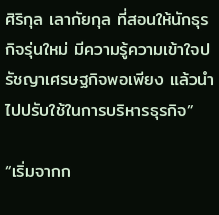ศิริกุล เลากัยกุล ที่สอนให้นักธุรกิจรุ่นใหม่ มีความรู้ความเข้าใจปรัชญาเศรษฐกิจพอเพียง แล้วนำไปปรับใช้ในการบริหารธุรกิจ”

“เริ่มจากก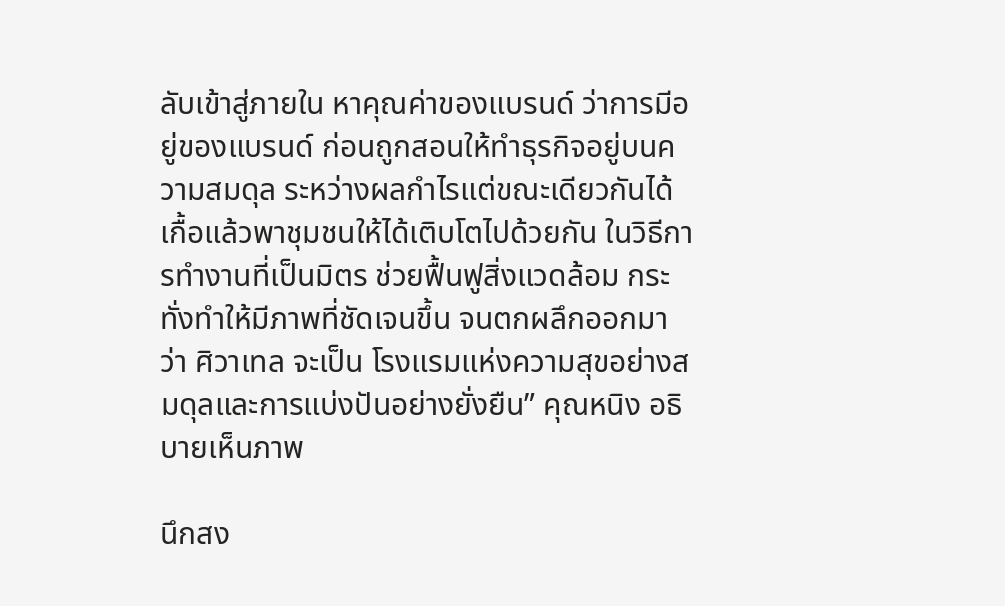ลับเข้าสู่ภายใน หาคุณค่าของแบรนด์ ว่าการมีอยู่ของแบรนด์ ก่อนถูกสอนให้ทำธุรกิจอยู่บนความสมดุล ระหว่างผลกำไรแต่ขณะเดียวกันได้เกื้อแล้วพาชุมชนให้ได้เติบโตไปด้วยกัน ในวิธีการทำงานที่เป็นมิตร ช่วยฟื้นฟูสิ่งแวดล้อม กระทั่งทำให้มีภาพที่ชัดเจนขึ้น จนตกผลึกออกมาว่า ศิวาเทล จะเป็น โรงแรมแห่งความสุขอย่างสมดุลและการแบ่งปันอย่างยั่งยืน” คุณหนิง อธิบายเห็นภาพ

นึกสง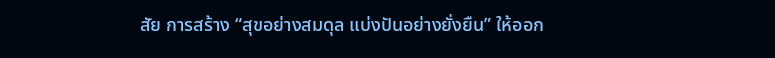สัย การสร้าง “สุขอย่างสมดุล แบ่งปันอย่างยั่งยืน” ให้ออก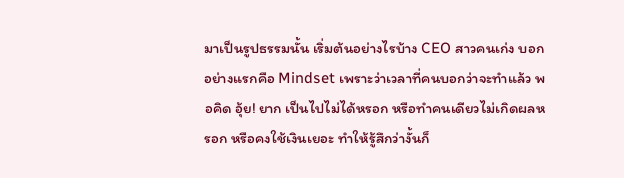มาเป็นรูปธรรมนั้น เริ่มต้นอย่างไรบ้าง CEO สาวคนเก่ง บอก อย่างแรกคือ Mindset เพราะว่าเวลาที่คนบอกว่าจะทำแล้ว พอคิด อุ้ย! ยาก เป็นไปไม่ได้หรอก หรือทำคนเดียวไม่เกิดผลหรอก หรือคงใช้เงินเยอะ ทำให้รู้สึกว่างั้นก็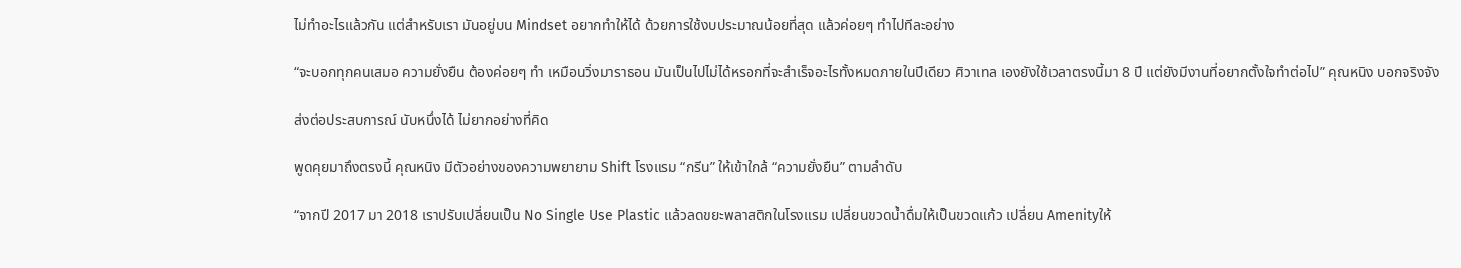ไม่ทำอะไรแล้วกัน แต่สำหรับเรา มันอยู่บน Mindset อยากทำให้ได้ ด้วยการใช้งบประมาณน้อยที่สุด แล้วค่อยๆ ทำไปทีละอย่าง

“จะบอกทุกคนเสมอ ความยั่งยืน ต้องค่อยๆ ทำ เหมือนวิ่งมาราธอน มันเป็นไปไม่ได้หรอกที่จะสำเร็จอะไรทั้งหมดภายในปีเดียว ศิวาเทล เองยังใช้เวลาตรงนี้มา 8 ปี แต่ยังมีงานที่อยากตั้งใจทำต่อไป” คุณหนิง บอกจริงจัง

ส่งต่อประสบการณ์ นับหนึ่งได้ ไม่ยากอย่างที่คิด

พูดคุยมาถึงตรงนี้ คุณหนิง มีตัวอย่างของความพยายาม Shift โรงแรม “กรีน” ให้เข้าใกล้ “ความยั่งยืน” ตามลำดับ

“จากปี 2017 มา 2018 เราปรับเปลี่ยนเป็น No Single Use Plastic แล้วลดขยะพลาสติกในโรงแรม เปลี่ยนขวดน้ำดื่มให้เป็นขวดแก้ว เปลี่ยน Amenityให้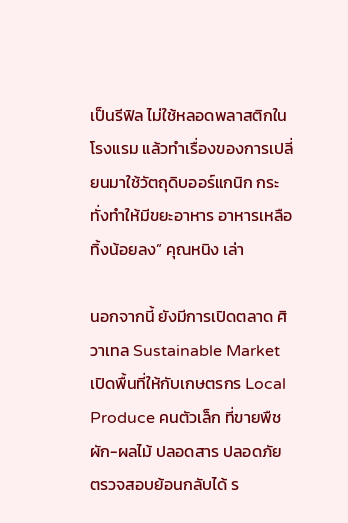เป็นรีฟิล ไม่ใช้หลอดพลาสติกในโรงแรม แล้วทำเรื่องของการเปลี่ยนมาใช้วัตถุดิบออร์แกนิก กระทั่งทำให้มีขยะอาหาร อาหารเหลือทิ้งน้อยลง” คุณหนิง เล่า

นอกจากนี้ ยังมีการเปิดตลาด ศิวาเทล Sustainable Market เปิดพื้นที่ให้กับเกษตรกร Local Produce คนตัวเล็ก ที่ขายพืชผัก-ผลไม้ ปลอดสาร ปลอดภัย ตรวจสอบย้อนกลับได้ ร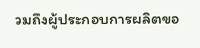วมถึงผู้ประกอบการผลิตขอ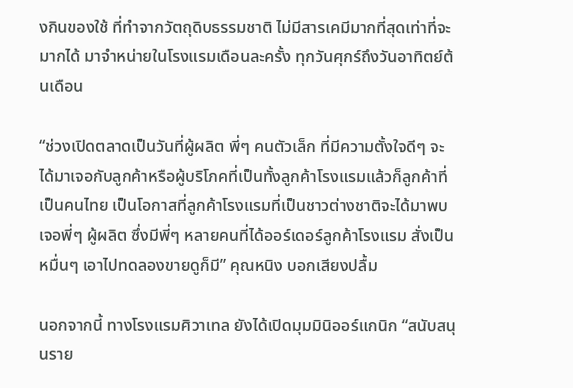งกินของใช้ ที่ทำจากวัตถุดิบธรรมชาติ ไม่มีสารเคมีมากที่สุดเท่าที่จะมากได้ มาจำหน่ายในโรงแรมเดือนละครั้ง ทุกวันศุกร์ถึงวันอาทิตย์ต้นเดือน

“ช่วงเปิดตลาดเป็นวันที่ผู้ผลิต พี่ๆ คนตัวเล็ก ที่มีความตั้งใจดีๆ จะได้มาเจอกับลูกค้าหรือผู้บริโภคที่เป็นทั้งลูกค้าโรงแรมแล้วก็ลูกค้าที่เป็นคนไทย เป็นโอกาสที่ลูกค้าโรงแรมที่เป็นชาวต่างชาติจะได้มาพบเจอพี่ๆ ผู้ผลิต ซึ่งมีพี่ๆ หลายคนที่ได้ออร์เดอร์ลูกค้าโรงแรม สั่งเป็นหมื่นๆ เอาไปทดลองขายดูก็มี” คุณหนิง บอกเสียงปลื้ม

นอกจากนี้ ทางโรงแรมศิวาเทล ยังได้เปิดมุมมินิออร์แกนิก “สนับสนุนราย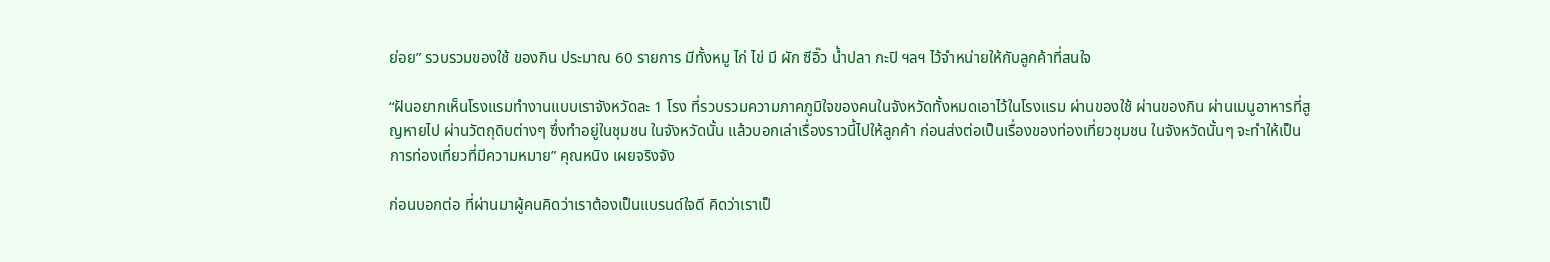ย่อย” รวบรวมของใช้ ของกิน ประมาณ 60 รายการ มีทั้งหมู ไก่ ไข่ มี ผัก ซีอิ๊ว น้ำปลา กะปิ ฯลฯ ไว้จำหน่ายให้กับลูกค้าที่สนใจ

“ฝันอยากเห็นโรงแรมทำงานแบบเราจังหวัดละ 1 โรง ที่รวบรวมความภาคภูมิใจของคนในจังหวัดทั้งหมดเอาไว้ในโรงแรม ผ่านของใช้ ผ่านของกิน ผ่านเมนูอาหารที่สูญหายไป ผ่านวัตถุดิบต่างๆ ซึ่งทำอยู่ในชุมชน ในจังหวัดนั้น แล้วบอกเล่าเรื่องราวนี้ไปให้ลูกค้า ก่อนส่งต่อเป็นเรื่องของท่องเที่ยวชุมชน ในจังหวัดนั้นๆ จะทำให้เป็นการท่องเที่ยวที่มีความหมาย” คุณหนิง เผยจริงจัง

ก่อนบอกต่อ ที่ผ่านมาผู้คนคิดว่าเราต้องเป็นแบรนด์ใจดี คิดว่าเราเป็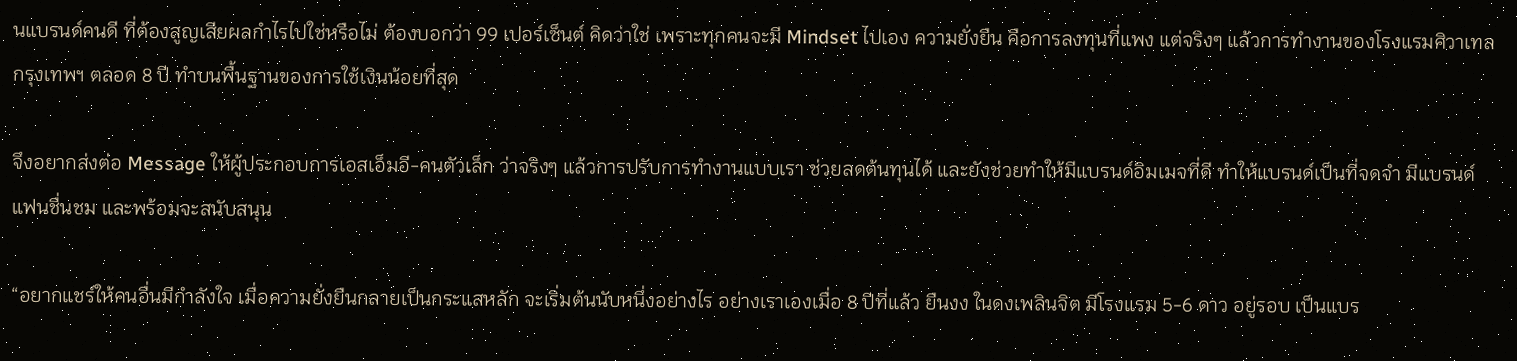นแบรนด์คนดี ที่ต้องสูญเสียผลกำไรไปใช่หรือไม่ ต้องบอกว่า 99 เปอร์เซ็นต์ คิดว่าใช่ เพราะทุกคนจะมี Mindset ไปเอง ความยั่งยืน คือการลงทุนที่แพง แต่จริงๆ แล้วการทำงานของโรงแรมศิวาเทล กรุงเทพฯ ตลอด 8 ปี ทำบนพื้นฐานของการใช้เงินน้อยที่สุด

จึงอยากส่งต่อ Message ให้ผู้ประกอบการเอสเอ็มอี-คนตัวเล็ก ว่าจริงๆ แล้วการปรับการทำงานแบบเรา ช่วยลดต้นทุนได้ และยังช่วยทำให้มีแบรนด์อิมเมจที่ดี ทำให้แบรนด์เป็นที่จดจำ มีแบรนด์แฟนชื่นชม และพร้อมจะสนับสนุน

“อยากแชร์ให้คนอื่นมีกำลังใจ เมื่อความยั่งยืนกลายเป็นกระแสหลัก จะเริ่มต้นนับหนึ่งอย่างไร อย่างเราเองเมื่อ 8 ปีที่แล้ว ยืนงง ในดงเพลินจิต มีโรงแรม 5-6 ดาว อยู่รอบ เป็นแบร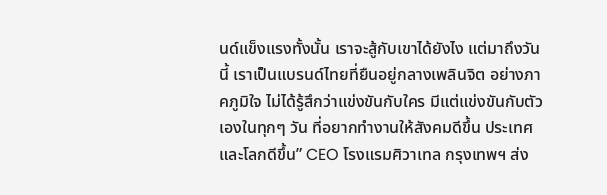นด์แข็งแรงทั้งนั้น เราจะสู้กับเขาได้ยังไง แต่มาถึงวันนี้ เราเป็นแบรนด์ไทยที่ยืนอยู่กลางเพลินจิต อย่างภาคภูมิใจ ไม่ได้รู้สึกว่าแข่งขันกับใคร มีแต่แข่งขันกับตัวเองในทุกๆ วัน ที่อยากทำงานให้สังคมดีขึ้น ประเทศ และโลกดีขึ้น” CEO โรงแรมศิวาเทล กรุงเทพฯ ส่ง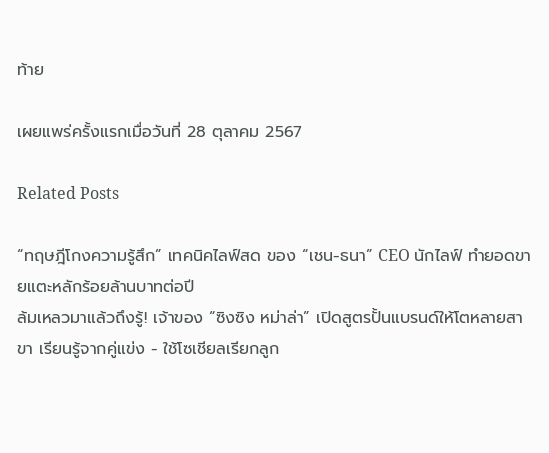ท้าย

เผยแพร่ครั้งแรกเมื่อวันที่ 28 ตุลาคม 2567

Related Posts

“ทฤษฎีโกงความรู้สึก” เทคนิคไลฟ์สด ของ “เชน-ธนา” CEO นักไลฟ์ ทำยอดขายแตะหลักร้อยล้านบาทต่อปี
ล้มเหลวมาแล้วถึงรู้! เจ้าของ “ซิงซิง หม่าล่า” เปิดสูตรปั้นแบรนด์ให้โตหลายสาขา เรียนรู้จากคู่แข่ง - ใช้โซเชียลเรียกลูก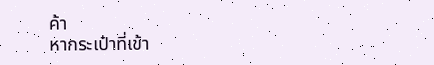ค้า
หากระเป๋าที่เข้า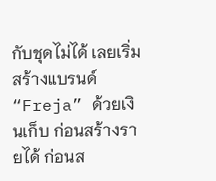กับชุดไม่ได้ เลยเริ่มสร้างแบรนด์ “Freja” ด้วยเงินเก็บ ก่อนสร้างรายได้ ก่อนส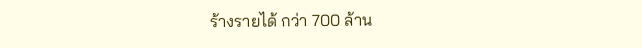ร้างรายได้ กว่า 700 ล้าน